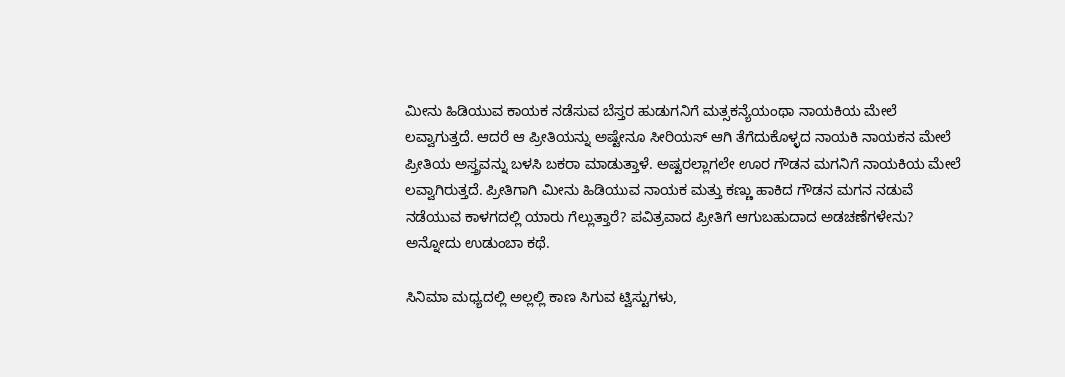ಮೀನು ಹಿಡಿಯುವ ಕಾಯಕ ನಡೆಸುವ ಬೆಸ್ತರ ಹುಡುಗನಿಗೆ ಮತ್ಸಕನ್ಯೆಯಂಥಾ ನಾಯಕಿಯ ಮೇಲೆ ಲವ್ವಾಗುತ್ತದೆ. ಆದರೆ ಆ ಪ್ರೀತಿಯನ್ನು ಅಷ್ಟೇನೂ ಸೀರಿಯಸ್ ಆಗಿ ತೆಗೆದುಕೊಳ್ಳದ ನಾಯಕಿ ನಾಯಕನ ಮೇಲೆ ಪ್ರೀತಿಯ ಅಸ್ತ್ರವನ್ನು ಬಳಸಿ ಬಕರಾ ಮಾಡುತ್ತಾಳೆ. ಅಷ್ಟರಲ್ಲಾಗಲೇ ಊರ ಗೌಡನ ಮಗನಿಗೆ ನಾಯಕಿಯ ಮೇಲೆ ಲವ್ವಾಗಿರುತ್ತದೆ. ಪ್ರೀತಿಗಾಗಿ ಮೀನು ಹಿಡಿಯುವ ನಾಯಕ ಮತ್ತು ಕಣ್ಣು ಹಾಕಿದ ಗೌಡನ ಮಗನ ನಡುವೆ ನಡೆಯುವ ಕಾಳಗದಲ್ಲಿ ಯಾರು ಗೆಲ್ಲುತ್ತಾರೆ? ಪವಿತ್ರವಾದ ಪ್ರೀತಿಗೆ ಆಗುಬಹುದಾದ ಅಡಚಣೆಗಳೇನು? ಅನ್ನೋದು ಉಡುಂಬಾ ಕಥೆ.

ಸಿನಿಮಾ ಮಧ್ಯದಲ್ಲಿ ಅಲ್ಲಲ್ಲಿ ಕಾಣ ಸಿಗುವ ಟ್ವಿಸ್ಟುಗಳು,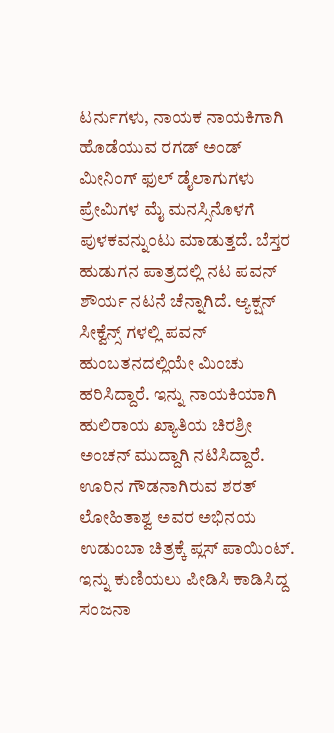ಟರ್ನುಗಳು, ನಾಯಕ ನಾಯಕಿಗಾಗಿ ಹೊಡೆಯುವ ರಗಡ್ ಅಂಡ್ ಮೀನಿಂಗ್ ಫುಲ್ ಡೈಲಾಗುಗಳು ಪ್ರೇಮಿಗಳ ಮೈ ಮನಸ್ಸಿನೊಳಗೆ ಪುಳಕವನ್ನುಂಟು ಮಾಡುತ್ತದೆ. ಬೆಸ್ತರ ಹುಡುಗನ ಪಾತ್ರದಲ್ಲಿ ನಟ ಪವನ್ ಶೌರ್ಯ ನಟನೆ ಚೆನ್ನಾಗಿದೆ. ಆ್ಯಕ್ಷನ್ ಸೀಕ್ವೆನ್ಸ್ ಗಳಲ್ಲಿ ಪವನ್ ಹುಂಬತನದಲ್ಲಿಯೇ ಮಿಂಚು ಹರಿಸಿದ್ದಾರೆ. ಇನ್ನು ನಾಯಕಿಯಾಗಿ ಹುಲಿರಾಯ ಖ್ಯಾತಿಯ ಚಿರಶ್ರೀ ಅಂಚನ್ ಮುದ್ದಾಗಿ ನಟಿಸಿದ್ದಾರೆ. ಊರಿನ ಗೌಡನಾಗಿರುವ ಶರತ್ ಲೋಹಿತಾಶ್ವ ಅವರ ಅಭಿನಯ ಉಡುಂಬಾ ಚಿತ್ರಕ್ಕೆ ಪ್ಲಸ್ ಪಾಯಿಂಟ್. ಇನ್ನು ಕುಣಿಯಲು ಪೀಡಿಸಿ ಕಾಡಿಸಿದ್ದ ಸಂಜನಾ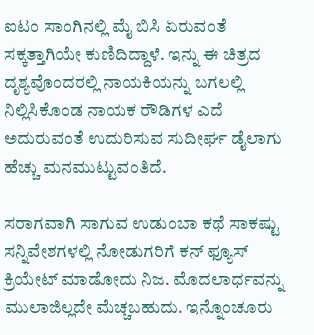ಐಟಂ ಸಾಂಗಿನಲ್ಲಿ ಮೈ ಬಿಸಿ ಏರುವಂತೆ ಸಕ್ಕತ್ತಾಗಿಯೇ ಕುಣಿದಿದ್ದಾಳೆ. ಇನ್ನು ಈ ಚಿತ್ರದ ದೃಶ್ಯವೊಂದರಲ್ಲಿ ನಾಯಕಿಯನ್ನು ಬಗಲಲ್ಲಿ ನಿಲ್ಲಿಸಿಕೊಂಡ ನಾಯಕ ರೌಡಿಗಳ ಎದೆ ಅದುರುವಂತೆ ಉದುರಿಸುವ ಸುದೀರ್ಘ ಡೈಲಾಗು ಹೆಚ್ಚು ಮನಮುಟ್ಟುವಂತಿದೆ.

ಸರಾಗವಾಗಿ ಸಾಗುವ ಉಡುಂಬಾ ಕಥೆ ಸಾಕಷ್ಟು ಸನ್ನಿವೇಶಗಳಲ್ಲಿ ನೋಡುಗರಿಗೆ ಕನ್ ಫ್ಯೂಸ್ ಕ್ರಿಯೇಟ್ ಮಾಡೋದು ನಿಜ. ಮೊದಲಾರ್ಧವನ್ನು ಮುಲಾಜಿಲ್ಲದೇ ಮೆಚ್ಚಬಹುದು. ಇನ್ನೊಂಚೂರು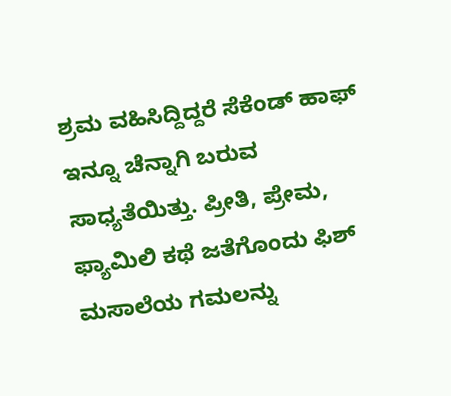ಶ್ರಮ ವಹಿಸಿದ್ದಿದ್ದರೆ ಸೆಕೆಂಡ್ ಹಾಫ್ ಇನ್ನೂ ಚೆನ್ನಾಗಿ ಬರುವ ಸಾಧ್ಯತೆಯಿತ್ತು. ಪ್ರೀತಿ, ಪ್ರೇಮ, ಫ್ಯಾಮಿಲಿ ಕಥೆ ಜತೆಗೊಂದು ಫಿಶ್ ಮಸಾಲೆಯ ಗಮಲನ್ನು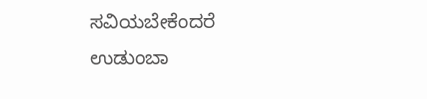ಸವಿಯಬೇಕೆಂದರೆ ಉಡುಂಬಾ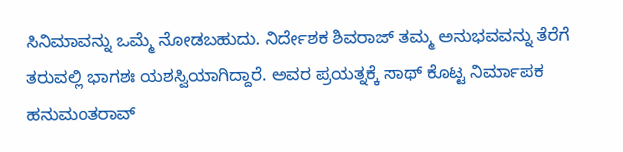ಸಿನಿಮಾವನ್ನು ಒಮ್ಮೆ ನೋಡಬಹುದು. ನಿರ್ದೇಶಕ ಶಿವರಾಜ್ ತಮ್ಮ ಅನುಭವವನ್ನು ತೆರೆಗೆ ತರುವಲ್ಲಿ ಭಾಗಶಃ ಯಶಸ್ವಿಯಾಗಿದ್ದಾರೆ. ಅವರ ಪ್ರಯತ್ನಕ್ಕೆ ಸಾಥ್ ಕೊಟ್ಟ ನಿರ್ಮಾಪಕ ಹನುಮಂತರಾವ್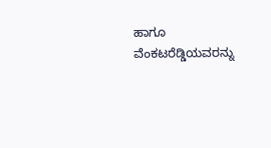ಹಾಗೂ ವೆಂಕಟರೆಡ್ಡಿಯವರನ್ನು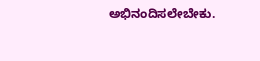ಅಭಿನಂದಿಸಲೇಬೇಕು.